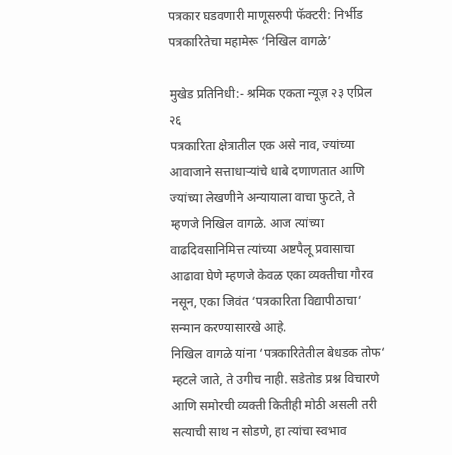पत्रकार घडवणारी माणूसरुपी फॅक्टरी: निर्भीड पत्रकारितेचा महामेरू ‘निखिल वागळे’

मुखेड प्रतिनिधी:- श्रमिक एकता न्यूज़ २३ एप्रिल २६
पत्रकारिता क्षेत्रातील एक असे नाव, ज्यांच्या आवाजाने सत्ताधाऱ्यांचे धाबे दणाणतात आणि ज्यांच्या लेखणीने अन्यायाला वाचा फुटते, ते म्हणजे निखिल वागळे. आज त्यांच्या वाढदिवसानिमित्त त्यांच्या अष्टपैलू प्रवासाचा आढावा घेणे म्हणजे केवळ एका व्यक्तीचा गौरव नसून, एका जिवंत ‘पत्रकारिता विद्यापीठाचा‘ सन्मान करण्यासारखे आहे.
निखिल वागळे यांना ‘पत्रकारितेतील बेधडक तोफ‘ म्हटले जाते, ते उगीच नाही. सडेतोड प्रश्न विचारणे आणि समोरची व्यक्ती कितीही मोठी असली तरी सत्याची साथ न सोडणे, हा त्यांचा स्वभाव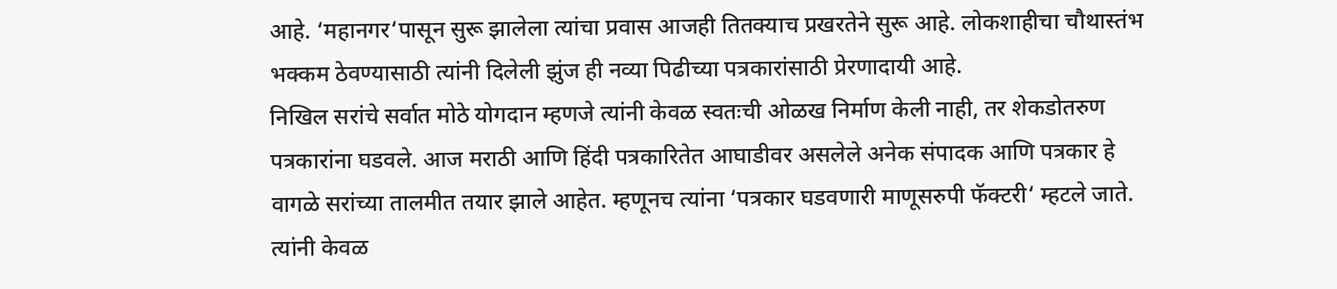आहे. ‘महानगर‘पासून सुरू झालेला त्यांचा प्रवास आजही तितक्याच प्रखरतेने सुरू आहे. लोकशाहीचा चौथास्तंभ भक्कम ठेवण्यासाठी त्यांनी दिलेली झुंज ही नव्या पिढीच्या पत्रकारांसाठी प्रेरणादायी आहे.
निखिल सरांचे सर्वात मोठे योगदान म्हणजे त्यांनी केवळ स्वतःची ओळख निर्माण केली नाही, तर शेकडोतरुण पत्रकारांना घडवले. आज मराठी आणि हिंदी पत्रकारितेत आघाडीवर असलेले अनेक संपादक आणि पत्रकार हे वागळे सरांच्या तालमीत तयार झाले आहेत. म्हणूनच त्यांना ‘पत्रकार घडवणारी माणूसरुपी फॅक्टरी‘ म्हटले जाते. त्यांनी केवळ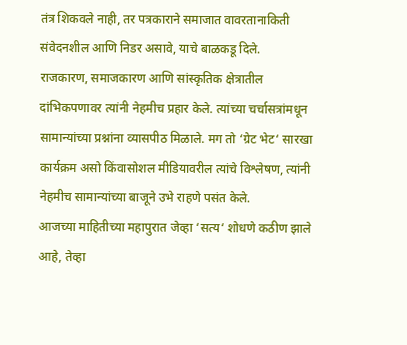तंत्र शिकवले नाही, तर पत्रकाराने समाजात वावरतानाकिती संवेदनशील आणि निडर असावे, याचे बाळकडू दिले.
राजकारण, समाजकारण आणि सांस्कृतिक क्षेत्रातील दांभिकपणावर त्यांनी नेहमीच प्रहार केले. त्यांच्या चर्चासत्रांमधून सामान्यांच्या प्रश्नांना व्यासपीठ मिळाले. मग तो ‘ग्रेट भेट‘ सारखा कार्यक्रम असो किंवासोशल मीडियावरील त्यांचे विश्लेषण, त्यांनी नेहमीच सामान्यांच्या बाजूने उभे राहणे पसंत केले.
आजच्या माहितीच्या महापुरात जेव्हा ‘सत्य‘ शोधणे कठीण झाले आहे, तेव्हा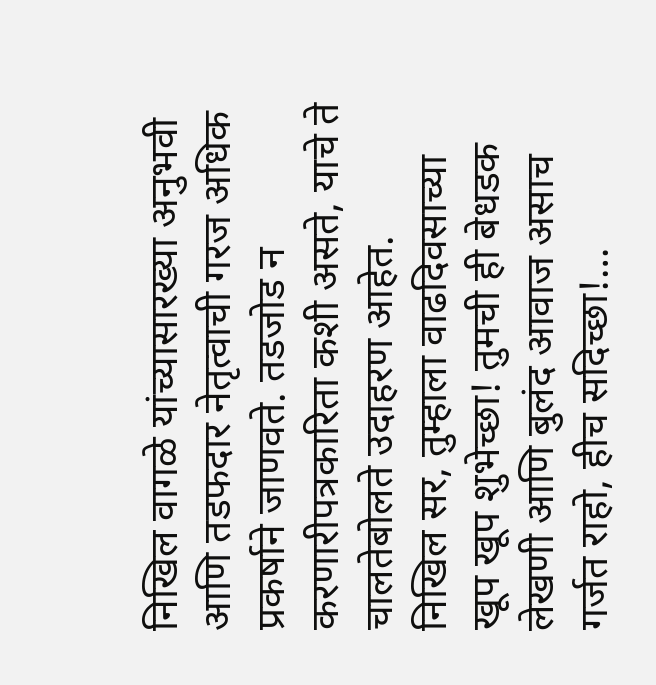निखिल वागळे यांच्यासारख्या अनुभवी आणि तडफदार नेतृत्वाची गरज अधिक प्रकर्षाने जाणवते. तडजोड न करणारीपत्रकारिता कशी असते, याचे ते चालतेबोलते उदाहरण आहेत.
निखिल सर, तुम्हाला वाढदिवसाच्या खूप खूप शुभेच्छा! तुमची ही बेधडक लेखणी आणि बुलंद आवाज असाच गर्जत राहो, हीच सदिच्छा!…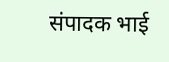संपादक भाई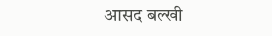आसद बल्खी